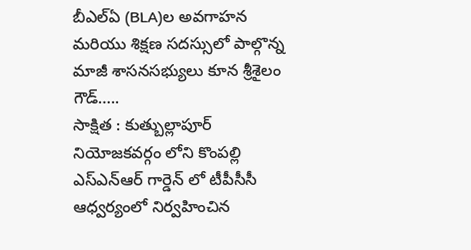బీఎల్ఏ (BLA)ల అవగాహన మరియు శిక్షణ సదస్సులో పాల్గొన్న మాజీ శాసనసభ్యులు కూన శ్రీశైలం గౌడ్…..
సాక్షిత : కుత్బుల్లాపూర్ నియోజకవర్గం లోని కొంపల్లి ఎస్ఎన్ఆర్ గార్డెన్ లో టీపీసీసీ ఆధ్వర్యంలో నిర్వహించిన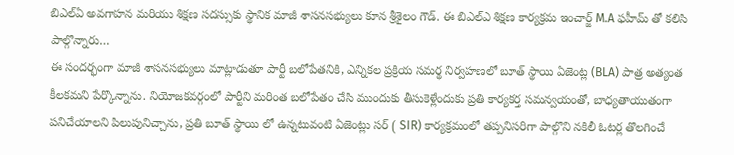బిఎల్ఏ అవగాహన మరియు శిక్షణ సదస్సుకు స్థానిక మాజీ శాసనసభ్యులు కూన శ్రీశైలం గౌడ్. ఈ బిఎల్ఎ శిక్షణ కార్యక్రమ ఇంచార్జ్ M.A ఫహీమ్ తో కలిసి పాల్గొన్నారు…
ఈ సందర్భంగా మాజీ శాసనసభ్యులు మాట్లాడుతూ పార్టీ బలోపేతనికి, ఎన్నికల ప్రక్రియ సమర్థ నిర్వహణలో బూత్ స్థాయి ఏజెంట్ల (BLA) పాత్ర అత్యంత కీలకమని పేర్కొన్నాను. నియోజకవర్గంలో పార్టీని మరింత బలోపేతం చేసి ముందుకు తీసుకెళ్లేందుకు ప్రతి కార్యకర్త సమన్వయంతో, బాధ్యతాయుతంగా పనిచేయాలని పిలుపునిచ్చాను, ప్రతి బూత్ స్థాయి లో ఉన్నటువంటి ఏజెంట్లు సర్ ( SIR) కార్యక్రమంలో తప్పనిసరిగా పాల్గొని నకిలీ ఓటర్ల తొలగించే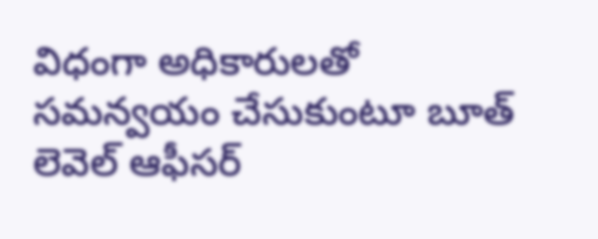విధంగా అధికారులతో సమన్వయం చేసుకుంటూ బూత్ లెవెల్ ఆఫీసర్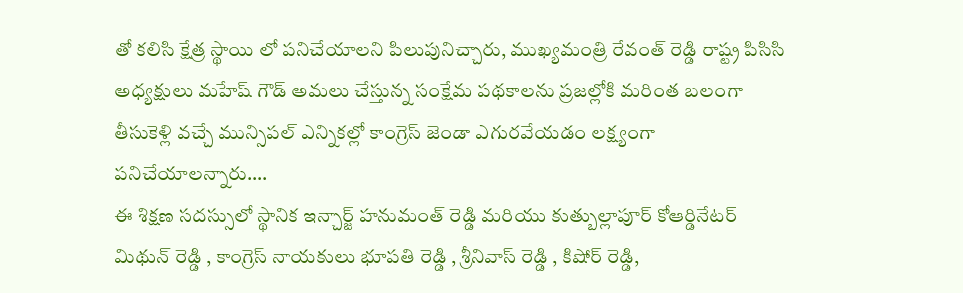తో కలిసి క్షేత్ర స్థాయి లో పనిచేయాలని పిలుపునిచ్చారు, ముఖ్యమంత్రి రేవంత్ రెడ్డి రాష్ట్ర పిసిసి అధ్యక్షులు మహేష్ గౌడ్ అమలు చేస్తున్న సంక్షేమ పథకాలను ప్రజల్లోకి మరింత బలంగా తీసుకెళ్లి వచ్చే మున్సిపల్ ఎన్నికల్లో కాంగ్రెస్ జెండా ఎగురవేయడం లక్ష్యంగా పనిచేయాలన్నారు….
ఈ శిక్షణ సదస్సులో స్థానిక ఇన్చార్జ్ హనుమంత్ రెడ్డి మరియు కుత్బుల్లాపూర్ కోఆర్డినేటర్ మిథున్ రెడ్డి , కాంగ్రెస్ నాయకులు భూపతి రెడ్డి , శ్రీనివాస్ రెడ్డి , కిషోర్ రెడ్డి,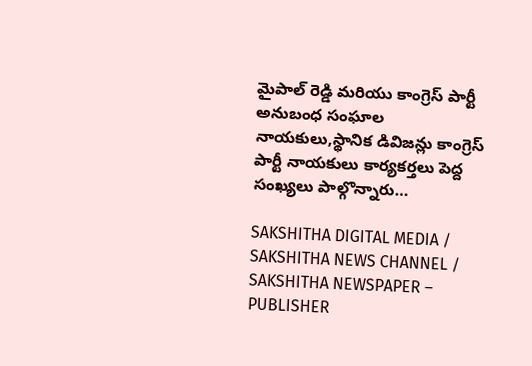మైపాల్ రెడ్డి మరియు కాంగ్రెస్ పార్టీ అనుబంధ సంఘాల నాయకులు,స్థానిక డివిజన్లు కాంగ్రెస్ పార్టీ నాయకులు కార్యకర్తలు పెద్ద సంఖ్యలు పాల్గొన్నారు…

SAKSHITHA DIGITAL MEDIA / SAKSHITHA NEWS CHANNEL / SAKSHITHA NEWSPAPER – PUBLISHER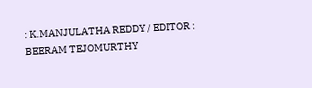: K.MANJULATHA REDDY / EDITOR : BEERAM TEJOMURTHY